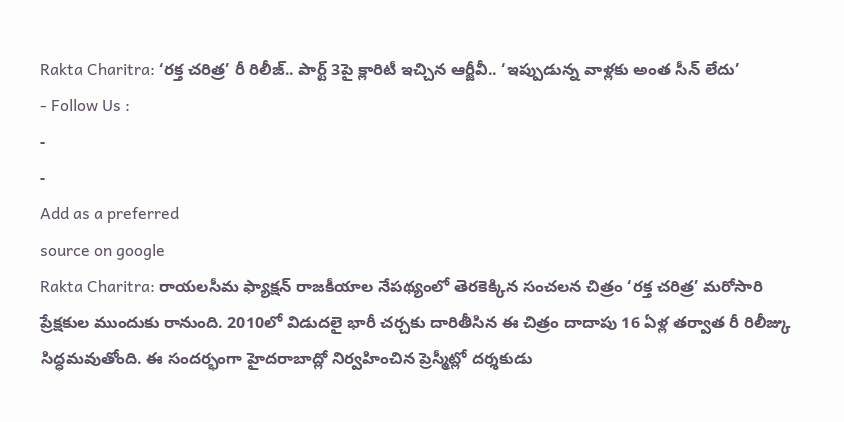Rakta Charitra: ‘రక్త చరిత్ర’ రీ రిలీజ్.. పార్ట్ 3పై క్లారిటీ ఇచ్చిన ఆర్జీవీ.. ‘ఇప్పుడున్న వాళ్లకు అంత సీన్ లేదు’
- Follow Us :
-
-
Add as a preferred
source on google
Rakta Charitra: రాయలసీమ ఫ్యాక్షన్ రాజకీయాల నేపథ్యంలో తెరకెక్కిన సంచలన చిత్రం ‘రక్త చరిత్ర’ మరోసారి ప్రేక్షకుల ముందుకు రానుంది. 2010లో విడుదలై భారీ చర్చకు దారితీసిన ఈ చిత్రం దాదాపు 16 ఏళ్ల తర్వాత రీ రిలీజ్కు సిద్ధమవుతోంది. ఈ సందర్భంగా హైదరాబాద్లో నిర్వహించిన ప్రెస్మీట్లో దర్శకుడు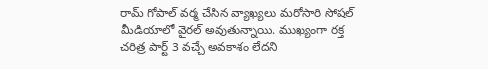రామ్ గోపాల్ వర్మ చేసిన వ్యాఖ్యలు మరోసారి సోషల్ మీడియాలో వైరల్ అవుతున్నాయి. ముఖ్యంగా రక్త చరిత్ర పార్ట్ 3 వచ్చే అవకాశం లేదని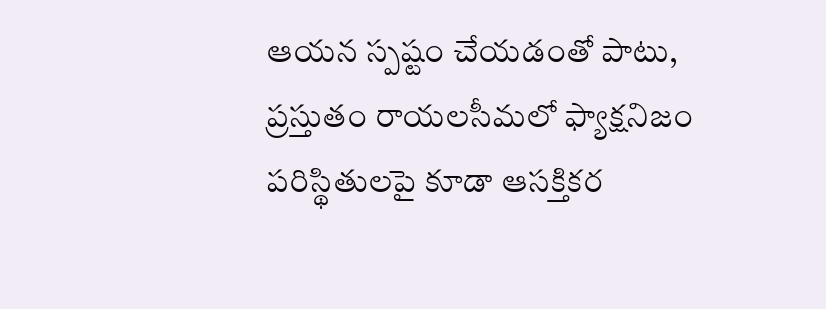ఆయన స్పష్టం చేయడంతో పాటు, ప్రస్తుతం రాయలసీమలో ఫ్యాక్షనిజం పరిస్థితులపై కూడా ఆసక్తికర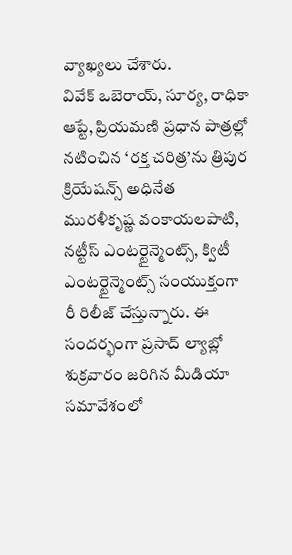వ్యాఖ్యలు చేశారు.
వివేక్ ఒబెరాయ్, సూర్య, రాధికా ఆప్టే, ప్రియమణి ప్రధాన పాత్రల్లో నటించిన ‘రక్త చరిత్ర’ను త్రిపుర క్రియేషన్స్ అధినేత మురళీకృష్ణ వంకాయలపాటి, నట్టీస్ ఎంటర్టైన్మెంట్స్, క్విటీ ఎంటర్టైన్మెంట్స్ సంయుక్తంగా రీ రిలీజ్ చేస్తున్నారు. ఈ సందర్భంగా ప్రసాద్ ల్యాబ్లో శుక్రవారం జరిగిన మీడియా సమావేశంలో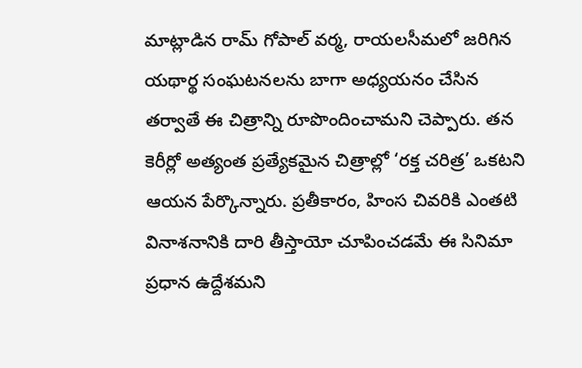మాట్లాడిన రామ్ గోపాల్ వర్మ, రాయలసీమలో జరిగిన యథార్థ సంఘటనలను బాగా అధ్యయనం చేసిన తర్వాతే ఈ చిత్రాన్ని రూపొందించామని చెప్పారు. తన కెరీర్లో అత్యంత ప్రత్యేకమైన చిత్రాల్లో ‘రక్త చరిత్ర’ ఒకటని ఆయన పేర్కొన్నారు. ప్రతీకారం, హింస చివరికి ఎంతటి వినాశనానికి దారి తీస్తాయో చూపించడమే ఈ సినిమా ప్రధాన ఉద్దేశమని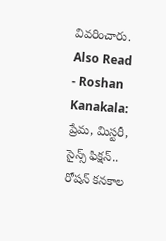వివరించారు.
Also Read
- Roshan Kanakala: ప్రేమ, మిస్టరీ, సైన్స్ ఫిక్షన్.. రోషన్ కనకాల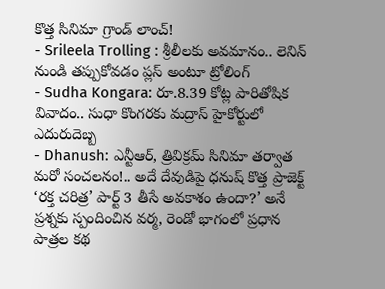కొత్త సినిమా గ్రాండ్ లాంచ్!
- Srileela Trolling : శ్రీలీలకు అవమానం.. లెనిన్ నుండి తప్పుకోవడం ప్లస్ అంటూ ట్రోలింగ్
- Sudha Kongara: రూ.8.39 కోట్ల పారితోషిక వివాదం.. సుధా కొంగరకు మద్రాస్ హైకోర్టులో ఎదురుదెబ్బ
- Dhanush: ఎన్టీఆర్, త్రివిక్రమ్ సినిమా తర్వాత మరో సంచలనం!.. అదే దేవుడిపై ధనుష్ కొత్త ప్రాజెక్ట్
‘రక్త చరిత్ర’ పార్ట్ 3 తీసే అవకాశం ఉందా?’ అనే ప్రశ్నకు స్పందించిన వర్మ, రెండో భాగంలో ప్రధాన పాత్రల కథ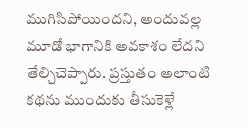ముగిసిపోయిందని, అందువల్ల మూడో భాగానికి అవకాశం లేదని తేల్చిచెప్పారు. ప్రస్తుతం అలాంటి కథను ముందుకు తీసుకెళ్లే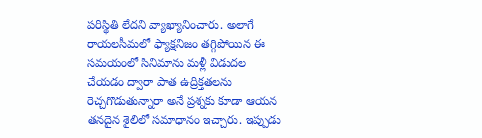పరిస్థితి లేదని వ్యాఖ్యానించారు. అలాగే రాయలసీమలో ఫ్యాక్షనిజం తగ్గిపోయిన ఈ సమయంలో సినిమాను మళ్లీ విడుదల చేయడం ద్వారా పాత ఉద్రిక్తతలను రెచ్చగొడుతున్నారా అనే ప్రశ్నకు కూడా ఆయన తనదైన శైలిలో సమాధానం ఇచ్చారు. ఇప్పుడు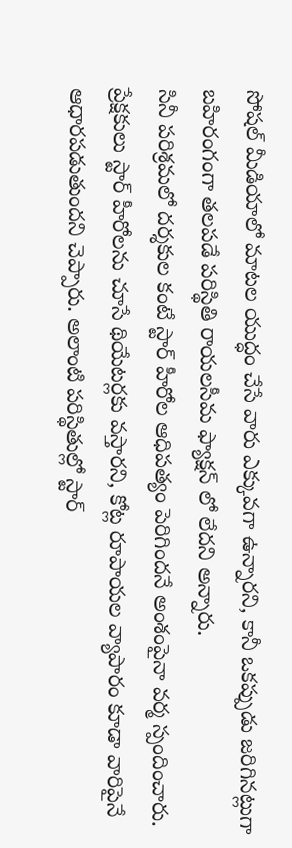సోషల్ మీడియాలో మాటల యుద్ధం చేసే వారు ఎక్కువగా ఉన్నారని, కానీ ఒకప్పుడు జరిగినట్లుగా బహిరంగంగా తలపడే పరిస్థితి రాయలసీమ ఫ్యాక్షన్ లో లేదని అన్నారు.
సినీ పరిశ్రమలో దర్శకుల కంటే స్టార్ హీరోల ఆధిపత్యం పెరిగిందనే అంశంపైనా వర్మ స్పందించారు. ప్రేక్షకులు స్టార్ హీరోలను చూసే థియేటర్లకు వస్తారని, కోట్ల రూపాయల వ్యాపారం కూడా వారిపైనే ఆధారపడుతుందని చెప్పారు. అలాంటి పరిస్థితుల్లో స్టార్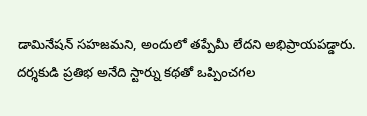డామినేషన్ సహజమని, అందులో తప్పేమీ లేదని అభిప్రాయపడ్డారు. దర్శకుడి ప్రతిభ అనేది స్టార్ను కథతో ఒప్పించగల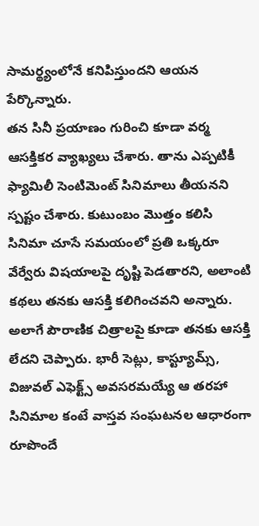సామర్థ్యంలోనే కనిపిస్తుందని ఆయన పేర్కొన్నారు.
తన సినీ ప్రయాణం గురించి కూడా వర్మ ఆసక్తికర వ్యాఖ్యలు చేశారు. తాను ఎప్పటికీ ఫ్యామిలీ సెంటిమెంట్ సినిమాలు తీయనని స్పష్టం చేశారు. కుటుంబం మొత్తం కలిసి సినిమా చూసే సమయంలో ప్రతి ఒక్కరూ వేర్వేరు విషయాలపై దృష్టి పెడతారని, అలాంటి కథలు తనకు ఆసక్తి కలిగించవని అన్నారు. అలాగే పౌరాణిక చిత్రాలపై కూడా తనకు ఆసక్తి లేదని చెప్పారు. భారీ సెట్లు, కాస్ట్యూమ్స్, విజువల్ ఎఫెక్ట్స్ అవసరమయ్యే ఆ తరహా సినిమాల కంటే వాస్తవ సంఘటనల ఆధారంగా రూపొందే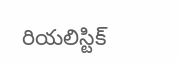రియలిస్టిక్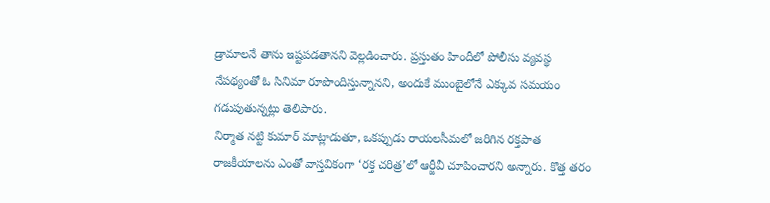డ్రామాలనే తాను ఇష్టపడతానని వెల్లడించారు. ప్రస్తుతం హిందీలో పోలీసు వ్యవస్థ నేపథ్యంతో ఓ సినిమా రూపొందిస్తున్నానని, అందుకే ముంబైలోనే ఎక్కువ సమయం గడుపుతున్నట్లు తెలిపారు.
నిర్మాత నట్టి కుమార్ మాట్లాడుతూ, ఒకప్పుడు రాయలసీమలో జరిగిన రక్తపాత రాజకీయాలను ఎంతో వాస్తవికంగా ‘రక్త చరిత్ర’లో ఆర్జీవీ చూపించారని అన్నారు. కొత్త తరం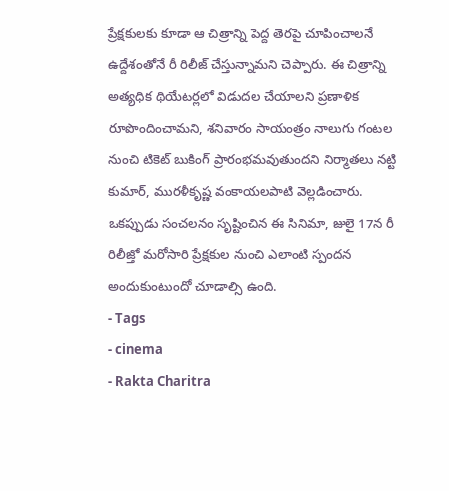ప్రేక్షకులకు కూడా ఆ చిత్రాన్ని పెద్ద తెరపై చూపించాలనే ఉద్దేశంతోనే రీ రిలీజ్ చేస్తున్నామని చెప్పారు. ఈ చిత్రాన్ని అత్యధిక థియేటర్లలో విడుదల చేయాలని ప్రణాళిక రూపొందించామని, శనివారం సాయంత్రం నాలుగు గంటల నుంచి టికెట్ బుకింగ్ ప్రారంభమవుతుందని నిర్మాతలు నట్టి కుమార్, మురళీకృష్ణ వంకాయలపాటి వెల్లడించారు. ఒకప్పుడు సంచలనం సృష్టించిన ఈ సినిమా, జులై 17న రీ రిలీజ్తో మరోసారి ప్రేక్షకుల నుంచి ఎలాంటి స్పందన అందుకుంటుందో చూడాల్సి ఉంది.
- Tags
- cinema
- Rakta Charitra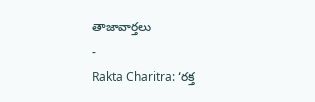తాజావార్తలు
-
Rakta Charitra: ‘రక్త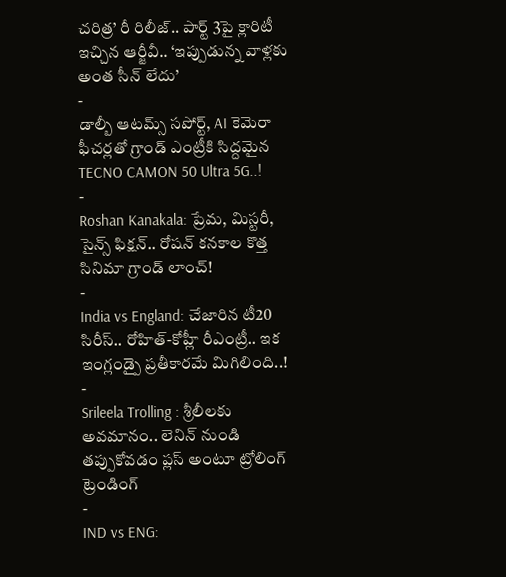చరిత్ర’ రీ రిలీజ్.. పార్ట్ 3పై క్లారిటీ ఇచ్చిన ఆర్జీవీ.. ‘ఇప్పుడున్న వాళ్లకు అంత సీన్ లేదు’
-
డాల్బీ ఆటమ్స్ సపోర్ట్, AI కెమెరా ఫీచర్లతో గ్రాండ్ ఎంట్రీకి సిద్దమైన TECNO CAMON 50 Ultra 5G..!
-
Roshan Kanakala: ప్రేమ, మిస్టరీ, సైన్స్ ఫిక్షన్.. రోషన్ కనకాల కొత్త సినిమా గ్రాండ్ లాంచ్!
-
India vs England: చేజారిన టీ20 సిరీస్.. రోహిత్-కోహ్లీ రీఎంట్రీ.. ఇక ఇంగ్లండ్పై ప్రతీకారమే మిగిలింది..!
-
Srileela Trolling : శ్రీలీలకు అవమానం.. లెనిన్ నుండి తప్పుకోవడం ప్లస్ అంటూ ట్రోలింగ్
ట్రెండింగ్
-
IND vs ENG: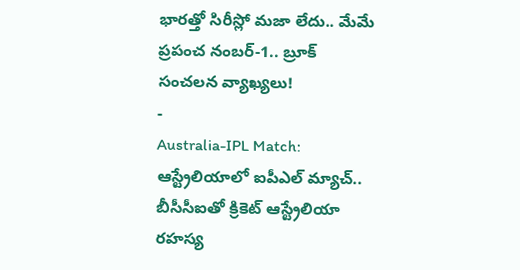భారత్తో సిరీస్లో మజా లేదు.. మేమే ప్రపంచ నంబర్-1.. బ్రూక్ సంచలన వ్యాఖ్యలు!
-
Australia-IPL Match: ఆస్ట్రేలియాలో ఐపీఎల్ మ్యాచ్.. బీసీసీఐతో క్రికెట్ ఆస్ట్రేలియా రహస్య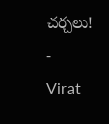చర్చలు!
-
Virat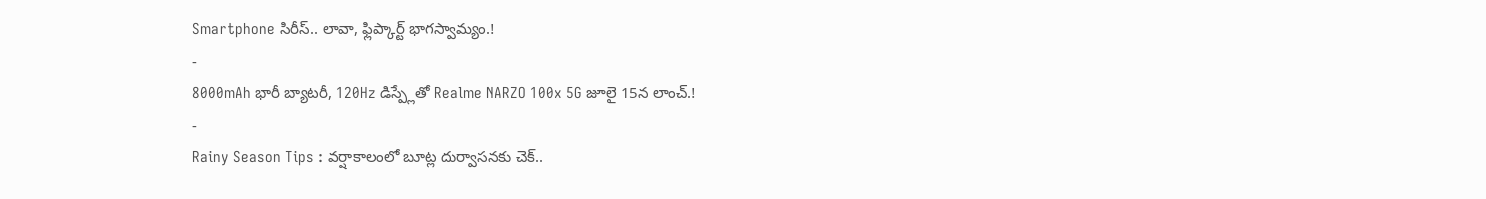Smartphone సిరీస్.. లావా, ఫ్లిప్కార్ట్ భాగస్వామ్యం.!
-
8000mAh భారీ బ్యాటరీ, 120Hz డిస్ప్లేతో Realme NARZO 100x 5G జూలై 15న లాంచ్.!
-
Rainy Season Tips : వర్షాకాలంలో బూట్ల దుర్వాసనకు చెక్..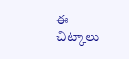ఈ చిట్కాలు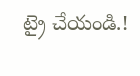ట్రై చేయండి.!